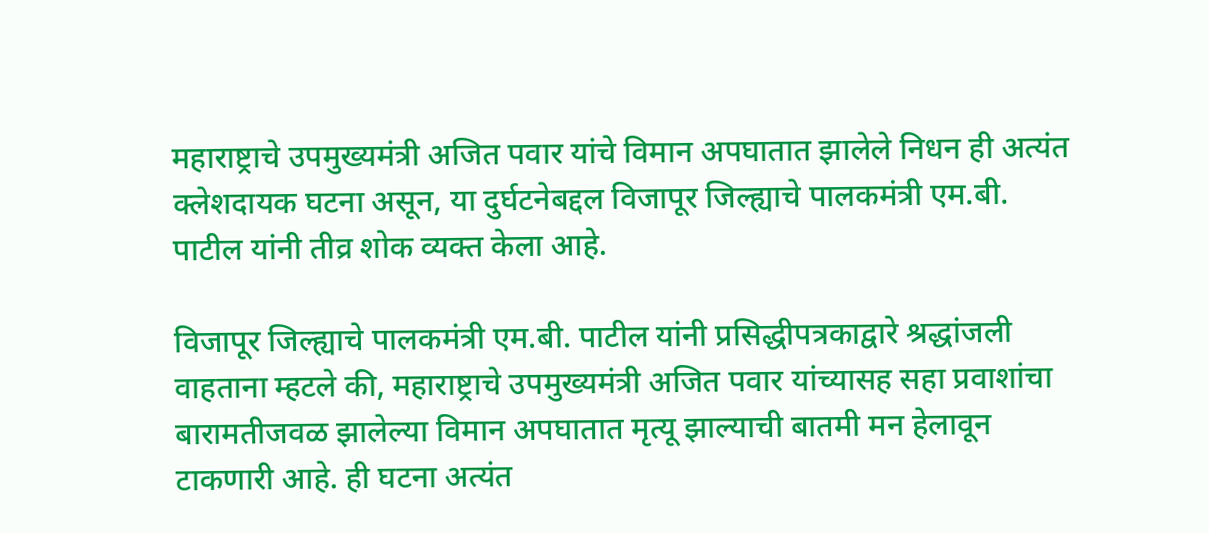महाराष्ट्राचे उपमुख्यमंत्री अजित पवार यांचे विमान अपघातात झालेले निधन ही अत्यंत क्लेशदायक घटना असून, या दुर्घटनेबद्दल विजापूर जिल्ह्याचे पालकमंत्री एम.बी. पाटील यांनी तीव्र शोक व्यक्त केला आहे.

विजापूर जिल्ह्याचे पालकमंत्री एम.बी. पाटील यांनी प्रसिद्धीपत्रकाद्वारे श्रद्धांजली वाहताना म्हटले की, महाराष्ट्राचे उपमुख्यमंत्री अजित पवार यांच्यासह सहा प्रवाशांचा बारामतीजवळ झालेल्या विमान अपघातात मृत्यू झाल्याची बातमी मन हेलावून टाकणारी आहे. ही घटना अत्यंत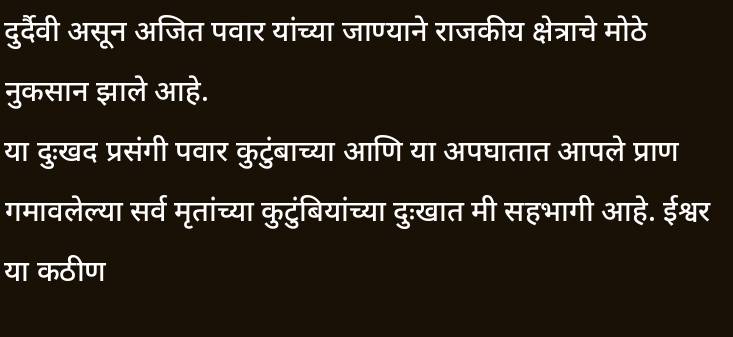दुर्दैवी असून अजित पवार यांच्या जाण्याने राजकीय क्षेत्राचे मोठे नुकसान झाले आहे.
या दुःखद प्रसंगी पवार कुटुंबाच्या आणि या अपघातात आपले प्राण गमावलेल्या सर्व मृतांच्या कुटुंबियांच्या दुःखात मी सहभागी आहे. ईश्वर या कठीण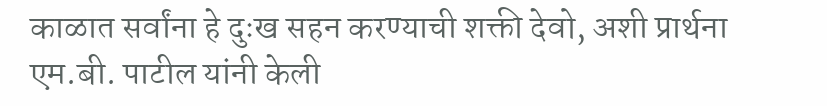काळात सर्वांना हे दुःख सहन करण्याची शक्ती देवो, अशी प्रार्थना एम.बी. पाटील यांनी केली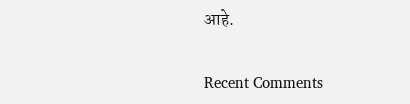आहे.


Recent Comments